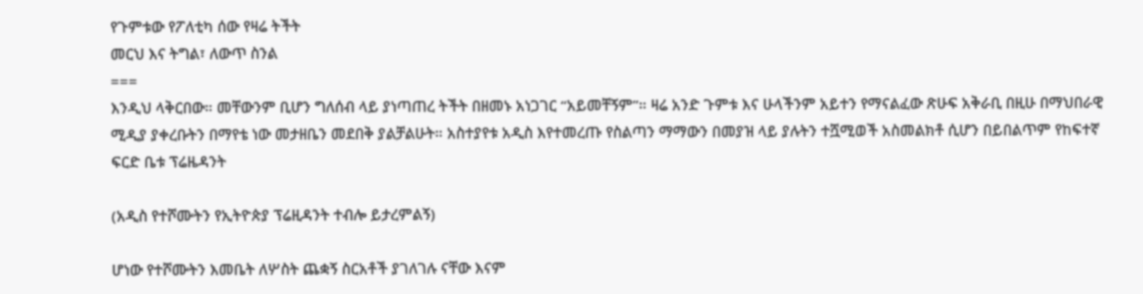የጉምቱው የፖለቲካ ሰው የዛሬ ትችት
መርህ እና ትግል፣ ለውጥ ስንል
===
እንዲህ ላቅርበው። መቸውንም ቢሆን ግለሰብ ላይ ያነጣጠረ ትችት በዘመኑ አነጋገር “አይመቸኝም”። ዛሬ አንድ ጉምቱ እና ሁላችንም አይተን የማናልፈው ጽሁፍ አቅራቢ በዚሁ በማህበራዊ ሚዲያ ያቀረቡትን በማየቴ ነው መታዘቤን መደበቅ ያልቻልሁት። አስተያየቱ አዲስ እየተመረጡ የስልጣን ማማውን በመያዝ ላይ ያሉትን ተሿሚወች አስመልክቶ ሲሆን በይበልጥም የከፍተኛ ፍርድ ቤቱ ፕሬዜዳንት

(አዲስ የተሾሙትን የኢትዮጵያ ፕሬዚዳንት ተብሎ ይታረምልኝ)

ሆነው የተሾሙትን እመቤት ለሦስት ጨቋኝ ስርአቶች ያገለገሉ ናቸው እናም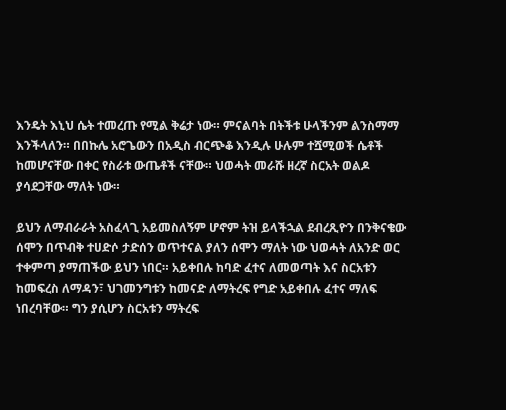እንዴት እኒህ ሴት ተመረጡ የሚል ቅሬታ ነው። ምናልባት በትችቱ ሁላችንም ልንስማማ እንችላለን። በበኩሌ አሮጌውን በአዲስ ብርጭቆ እንዲሉ ሁሉም ተሿሚወች ሴቶች ከመሆናቸው በቀር የስራቱ ውጤቶች ናቸው። ህወሓት መራሹ ዘረኛ ስርአት ወልዶ ያሳደጋቸው ማለት ነው።

ይህን ለማብራራት አስፈላጊ አይመስለኝም ሆኖም ትዝ ይላችኋል ደብረጺዮን በንቅናቄው ሰሞን በጥብቅ ተሀድሶ ታድሰን ወጥተናል ያለን ሰሞን ማለት ነው ህወሓት ለአንድ ወር ተቀምጣ ያማጠችው ይህን ነበር። አይቀበሉ ከባድ ፈተና ለመወጣት እና ስርአቱን ከመፍረስ ለማዳን፣ ህገመንግቱን ከመናድ ለማትረፍ የግድ አይቀበሉ ፈተና ማለፍ ነበረባቸው። ግን ያሲሆን ስርአቱን ማትረፍ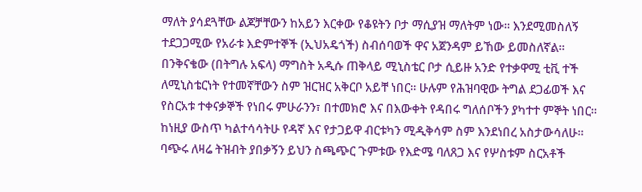ማለት ያሳደጓቸው ልጆቻቸውን ከአይን እርቀው የቆዩትን ቦታ ማሲያዝ ማለትም ነው። እንደሚመስለኝ ተደጋጋሚው የአራቱ እድምተኞች (ኢህአዴጎች) ስብሰባወች ዋና አጀንዳም ይኸው ይመስለኛል።
በንቅናቄው (በትግሉ አፍላ) ማግስት አዲሱ ጠቅላይ ሚኒስቴር ቦታ ሲይዙ አንድ የተቃዋሚ ቲቪ ተች ለሚኒስቴርነት የተመኛቸውን ስም ዝርዝር አቅርቦ አይቸ ነበር። ሁሉም የሕዝባዊው ትግል ደጋፊወች እና የስርአቱ ተቀናቃኞች የነበሩ ምሁራንን፣ በተመክሮ እና በእውቀት የዳበሩ ግለሰቦችን ያካተተ ምኞት ነበር። ከነዚያ ውስጥ ካልተሳሳትሁ የዳኛ እና የታጋይዋ ብርቱካን ሚዲቅሳም ስም እንደነበረ አስታውሳለሁ። ባጭሩ ለዛሬ ትዝብት ያበቃኝን ይህን ስጫጭር ጉምቱው የእድሜ ባለጸጋ እና የሦስቱም ስርአቶች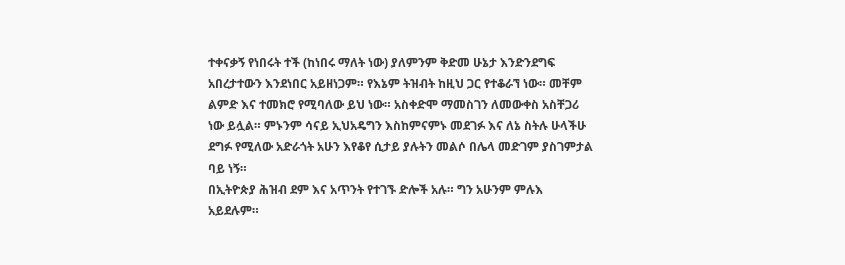ተቀናቃኝ የነበሩት ተች (ከነበሩ ማለት ነው) ያለምንም ቅድመ ሁኔታ እንድንደግፍ አበረታተውን እንደነበር አይዘነጋም። የእኔም ትዝብት ከዚህ ጋር የተቆራኘ ነው። መቸም ልምድ እና ተመክሮ የሚባለው ይህ ነው። አስቀድሞ ማመስገን ለመውቀስ አስቸጋሪ ነው ይሏል። ምኑንም ሳናይ ኢህአዴግን እስከምናምኑ መደገፉ እና ለኔ ስትሉ ሁላችሁ ደግፉ የሚለው አድራጎት አሁን እየቆየ ሲታይ ያሉትን መልሶ በሌላ መድገም ያስገምታል ባይ ነኝ።
በኢትዮጵያ ሕዝብ ደም እና አጥንት የተገኙ ድሎች አሉ። ግን አሁንም ምሉእ አይደሉም።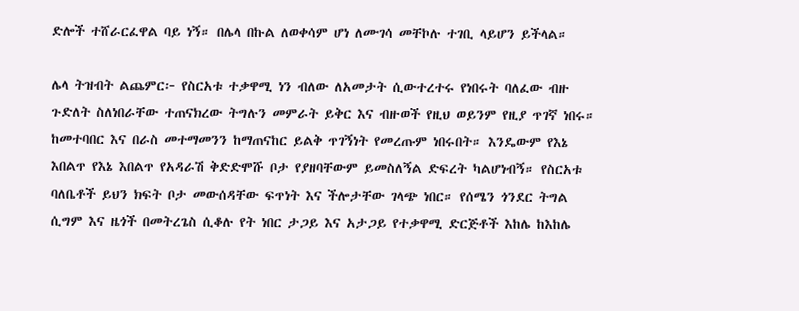ድሎች ተሸራርፈዋል ባይ ነኝ። በሌላ በኩል ለወቀሳም ሆነ ለሙገሳ መቸኮሉ ተገቢ ላይሆን ይችላል።

ሌላ ትዝብት ልጨምር፦ የስርአቱ ተቃዋሚ ነን ብለው ለአመታት ሲውተረተሩ የነበሩት ባለፈው ብዙ ጉድለት ስለነበራቸው ተጠናክረው ትግሉን መምራት ይቅር እና ብዙወች የዚህ ወይንም የዚያ ጥገኛ ነበሩ። ከመተባበር እና በራስ መተማመንን ከማጠናከር ይልቅ ጥገኝነት የመረጡም ነበሩበት። እንዴውም የእኔ እበልጥ የእኔ እበልጥ የአዳራሽ ቅድድሞሹ ቦታ የያዘባቸውም ይመስለኝል ድፍረት ካልሆነብኝ። የስርአቱ ባለቤቶች ይህን ክፍት ቦታ መውሰዳቸው ፍጥነት እና ችሎታቸው ገላጭ ነበር። የሰሜን ጎንደር ትግል ሲግም እና ዜጎች በመትረጌስ ሲቆሉ የት ነበር ታጋይ እና አታጋይ የተቃዋሚ ድርጅቶች እከሌ ከእከሌ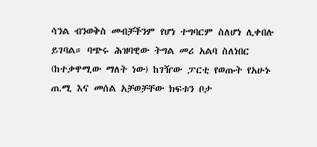ሳንል ብንወቅስ መብቻችንም የሆነ ተግባርም ስለሆነ ሊቀበሉ ይገባል። ባጭሩ ሕዝባዊው ትግል መሪ አልባ ስለነበር (ከተቃዋሚው ማለት ነው) ከገዥው ፓርቲ የወጡት የአሁኑ ጠ.ሚ እና መሰል አቻወቻቸው ክፍቱን ቦታ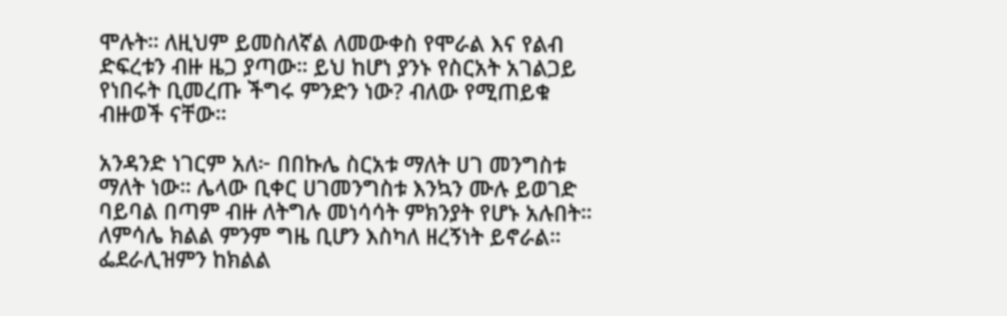ሞሉት። ለዚህም ይመስለኛል ለመውቀስ የሞራል እና የልብ ድፍረቱን ብዙ ዜጋ ያጣው። ይህ ከሆነ ያንኑ የስርአት አገልጋይ የነበሩት ቢመረጡ ችግሩ ምንድን ነው? ብለው የሚጠይቁ ብዙወች ናቸው።

አንዳንድ ነገርም አለ፦ በበኩሌ ስርአቱ ማለት ሀገ መንግስቱ ማለት ነው። ሌላው ቢቀር ሀገመንግስቱ እንኳን ሙሉ ይወገድ ባይባል በጣም ብዙ ለትግሉ መነሳሳት ምክንያት የሆኑ አሉበት። ለምሳሌ ክልል ምንም ግዜ ቢሆን እስካለ ዘረኝነት ይኖራል። ፌደራሊዝምን ከክልል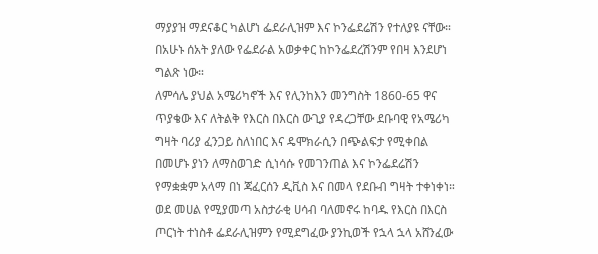ማያያዝ ማደናቆር ካልሆነ ፌደራሊዝም እና ኮንፌደሬሽን የተለያዩ ናቸው። በአሁኑ ሰአት ያለው የፌደራል አወቃቀር ከኮንፌደረሽንም የበዛ እንደሆነ ግልጽ ነው።
ለምሳሌ ያህል አሜሪካኖች እና የሊንከእን መንግስት 1860-65 ዋና ጥያቄው እና ለትልቅ የእርስ በእርስ ውጊያ የዳረጋቸው ደቡባዊ የአሜሪካ ግዛት ባሪያ ፈንጋይ ስለነበር እና ዴሞክራሲን በጭልፍታ የሚቀበል በመሆኑ ያነን ለማስወገድ ሲነሳሱ የመገንጠል እና ኮንፌደሬሽን የማቋቋም አላማ በነ ጃፈርሰን ዲቪስ እና በመላ የደቡብ ግዛት ተቀነቀነ። ወደ መሀል የሚያመጣ አስታራቂ ሀሳብ ባለመኖሩ ከባዱ የእርስ በእርስ ጦርነት ተነስቶ ፌደራሊዝምን የሚደግፈው ያንኪወች የኋላ ኋላ አሸንፈው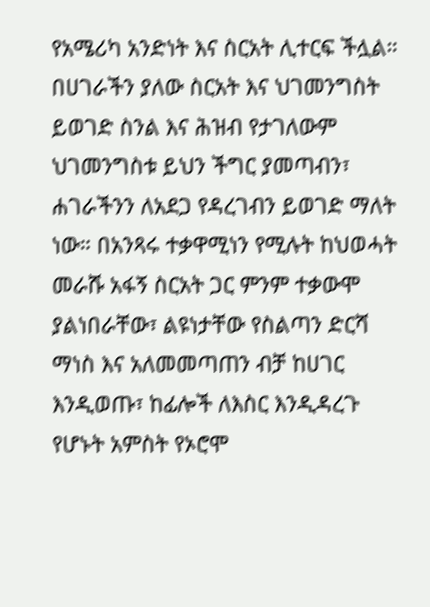የአሜሪካ አንድነት እና ስርአት ሊተርፍ ችሏል። በሀገራችን ያለው ስርአት እና ህገመንግስት ይወገድ ስንል እና ሕዝብ የታገለውም ህገመንግስቱ ይህን ችግር ያመጣብን፣ ሐገራችንን ለአደጋ የዳረገብን ይወገድ ማለት ነው። በአንጻሩ ተቃዋሚነን የሚሉት ከህወሓት መራሹ አፋኝ ስርአት ጋር ምንም ተቃውሞ ያልነበራቸው፣ ልዩነታቸው የስልጣን ድርሻ ማነስ እና አለመመጣጠን ብቻ ከሀገር እንዲወጡ፣ ከፊሎች ለእስር እንዲዳረጉ የሆኑት አምስት የኦሮሞ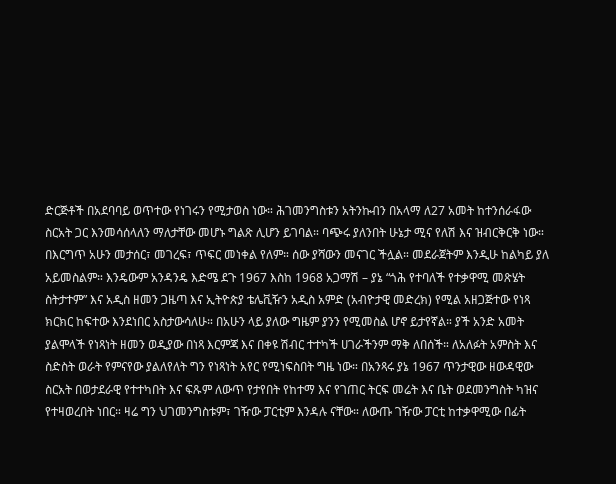ድርጅቶች በአደባባይ ወጥተው የነገሩን የሚታወስ ነው። ሕገመንግስቱን አትንኩብን በአላማ ለ27 አመት ከተንሰራፋው ስርአት ጋር እንመሳሰላለን ማለታቸው መሆኑ ግልጽ ሊሆን ይገባል። ባጭሩ ያለንበት ሁኔታ ሚና የለሽ እና ዝብርቅርቅ ነው። በእርግጥ አሁን መታሰር፣ መገረፍ፣ ጥፍር መነቀል የለም። ሰው ያሻውን መናገር ችሏል። መደራጀትም እንዲሁ ከልካይ ያለ አይመስልም። እንዴውም አንዳንዴ እድሜ ደጉ 1967 እስከ 1968 አጋማሽ – ያኔ “ጎሕ የተባለች የተቃዋሚ መጽሄት ስትታተም” እና አዲስ ዘመን ጋዜጣ እና ኢትዮጵያ ቴሌቪዥን አዲስ አምድ (አብዮታዊ መድረክ) የሚል አዘጋጅተው የነጻ ክርክር ከፍተው እንደነበር አስታውሳለሁ። በአሁን ላይ ያለው ግዜም ያንን የሚመስል ሆኖ ይታየኛል። ያች አንድ አመት ያልሞላች የነጻነት ዘመን ወዲያው በነጻ እርምጃ እና በቀዩ ሽብር ተተካች ሀገራችንም ማቅ ለበሰች። ለአለፉት አምስት እና ስድስት ወራት የምናየው ያልለየለት ግን የነጻነት አየር የሚነፍስበት ግዜ ነው። በአንጻሩ ያኔ 1967 ጥንታዊው ዘውዳዊው ስርአት በወታደራዊ የተተካበት እና ፍጹም ለውጥ የታየበት የከተማ እና የገጠር ትርፍ መሬት እና ቤት ወደመንግስት ካዝና የተዛወረበት ነበር። ዛሬ ግን ህገመንግስቱም፣ ገዥው ፓርቲም እንዳሉ ናቸው። ለውጡ ገዥው ፓርቲ ከተቃዋሚው በፊት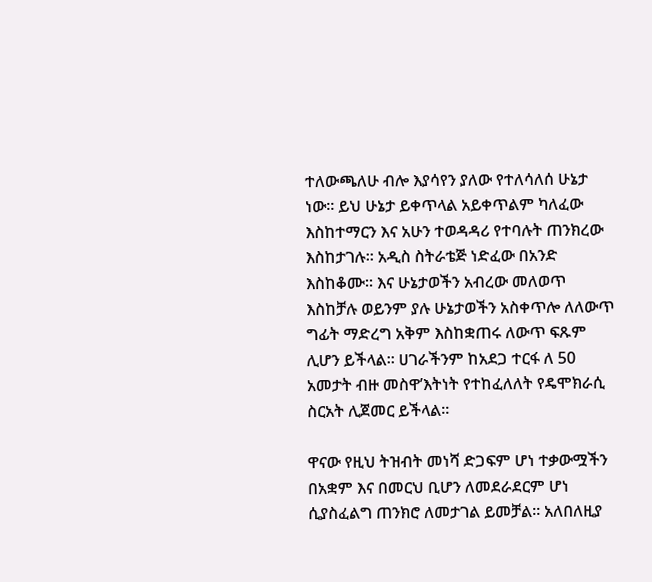ተለውጫለሁ ብሎ እያሳየን ያለው የተለሳለሰ ሁኔታ ነው። ይህ ሁኔታ ይቀጥላል አይቀጥልም ካለፈው እስከተማርን እና አሁን ተወዳዳሪ የተባሉት ጠንክረው እስከታገሉ። አዲስ ስትራቴጅ ነድፈው በአንድ እስከቆሙ። እና ሁኔታወችን አብረው መለወጥ እስከቻሉ ወይንም ያሉ ሁኔታወችን አስቀጥሎ ለለውጥ ግፊት ማድረግ አቅም እስከቋጠሩ ለውጥ ፍጹም ሊሆን ይችላል። ሀገራችንም ከአደጋ ተርፋ ለ 50 አመታት ብዙ መስዋ’እትነት የተከፈለለት የዴሞክራሲ ስርአት ሊጀመር ይችላል።

ዋናው የዚህ ትዝብት መነሻ ድጋፍም ሆነ ተቃውሟችን በአቋም እና በመርህ ቢሆን ለመደራደርም ሆነ ሲያስፈልግ ጠንክሮ ለመታገል ይመቻል። አለበለዚያ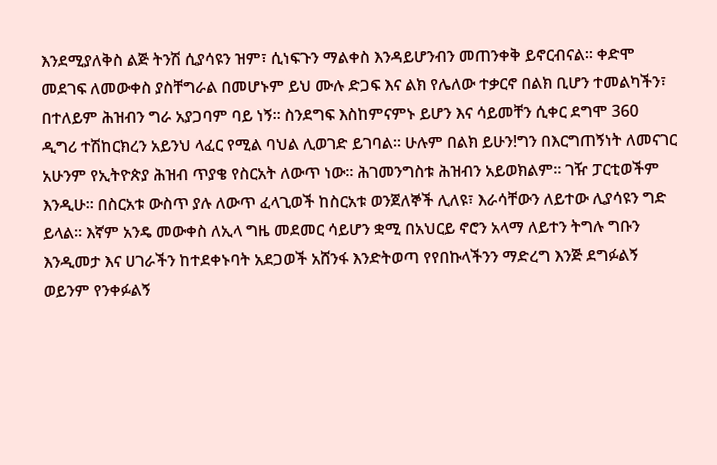እንደሚያለቅስ ልጅ ትንሽ ሲያሳዩን ዝም፣ ሲነፍጉን ማልቀስ እንዳይሆንብን መጠንቀቅ ይኖርብናል። ቀድሞ መደገፍ ለመውቀስ ያስቸግራል በመሆኑም ይህ ሙሉ ድጋፍ እና ልክ የሌለው ተቃርኖ በልክ ቢሆን ተመልካችን፣ በተለይም ሕዝብን ግራ አያጋባም ባይ ነኝ። ስንደግፍ እስከምናምኑ ይሆን እና ሳይመቸን ሲቀር ደግሞ 360 ዲግሪ ተሽከርክረን አይንህ ላፈር የሚል ባህል ሊወገድ ይገባል። ሁሉም በልክ ይሁን!ግን በእርግጠኝነት ለመናገር አሁንም የኢትዮጵያ ሕዝብ ጥያቄ የስርአት ለውጥ ነው። ሕገመንግስቱ ሕዝብን አይወክልም። ገዥ ፓርቲወችም እንዲሁ። በስርአቱ ውስጥ ያሉ ለውጥ ፈላጊወች ከስርአቱ ወንጀለኞች ሊለዩ፣ እራሳቸውን ለይተው ሊያሳዩን ግድ ይላል። እኛም አንዴ መውቀስ ለኢላ ግዜ መደመር ሳይሆን ቋሚ በአህርይ ኖሮን አላማ ለይተን ትግሉ ግቡን እንዲመታ እና ሀገራችን ከተደቀኑባት አደጋወች አሸንፋ እንድትወጣ የየበኩላችንን ማድረግ እንጅ ደግፉልኝ ወይንም የንቀፉልኝ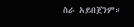ስራ አይበጀንም።